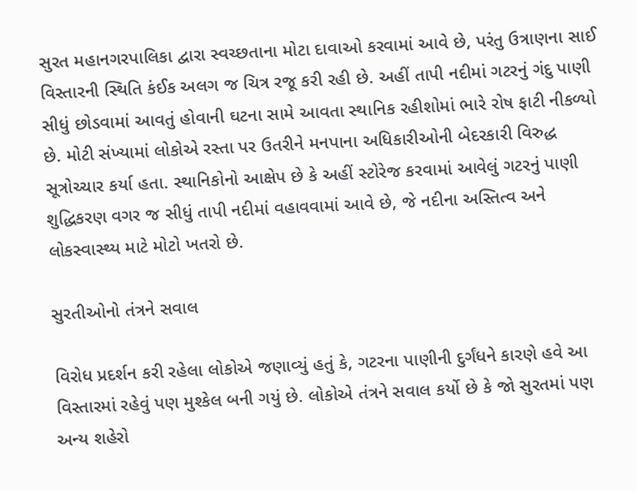સુરત મહાનગરપાલિકા દ્વારા સ્વચ્છતાના મોટા દાવાઓ કરવામાં આવે છે, પરંતુ ઉત્રાણના સાઈ વિસ્તારની સ્થિતિ કંઈક અલગ જ ચિત્ર રજૂ કરી રહી છે. અહીં તાપી નદીમાં ગટરનું ગંદુ પાણી સીધું છોડવામાં આવતું હોવાની ઘટના સામે આવતા સ્થાનિક રહીશોમાં ભારે રોષ ફાટી નીકળ્યો છે. મોટી સંખ્યામાં લોકોએ રસ્તા પર ઉતરીને મનપાના અધિકારીઓની બેદરકારી વિરુદ્ધ સૂત્રોચ્ચાર કર્યા હતા. સ્થાનિકોનો આક્ષેપ છે કે અહીં સ્ટોરેજ કરવામાં આવેલું ગટરનું પાણી શુદ્ધિકરણ વગર જ સીધું તાપી નદીમાં વહાવવામાં આવે છે, જે નદીના અસ્તિત્વ અને લોકસ્વાસ્થ્ય માટે મોટો ખતરો છે.

સુરતીઓનો તંત્રને સવાલ

વિરોધ પ્રદર્શન કરી રહેલા લોકોએ જણાવ્યું હતું કે, ગટરના પાણીની દુર્ગંધને કારણે હવે આ વિસ્તારમાં રહેવું પણ મુશ્કેલ બની ગયું છે. લોકોએ તંત્રને સવાલ કર્યો છે કે જો સુરતમાં પણ અન્ય શહેરો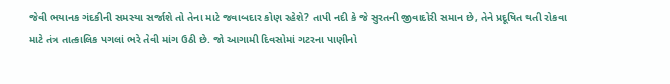જેવી ભયાનક ગંદકીની સમસ્યા સર્જાશે તો તેના માટે જવાબદાર કોણ રહેશે? તાપી નદી કે જે સુરતની જીવાદોરી સમાન છે, તેને પ્રદૂષિત થતી રોકવા માટે તંત્ર તાત્કાલિક પગલાં ભરે તેવી માંગ ઉઠી છે. જો આગામી દિવસોમાં ગટરના પાણીનો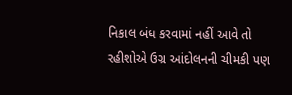નિકાલ બંધ કરવામાં નહીં આવે તો રહીશોએ ઉગ્ર આંદોલનની ચીમકી પણ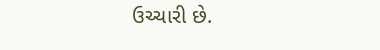ઉચ્ચારી છે.